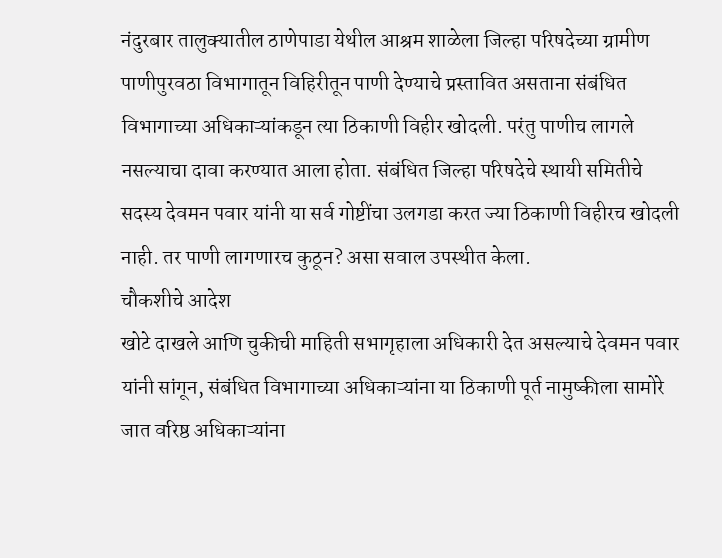नंदुरबार तालुक्यातील ठाणेपाडा येथील आश्रम शाळेला जिल्हा परिषदेच्या ग्रामीण पाणीपुरवठा विभागातून विहिरीतून पाणी देण्याचे प्रस्तावित असताना संबंधित विभागाच्या अधिकाऱ्यांकडून त्या ठिकाणी विहीर खोदली. परंतु पाणीच लागले नसल्याचा दावा करण्यात आला होता. संबंधित जिल्हा परिषदेचे स्थायी समितीचे सदस्य देवमन पवार यांनी या सर्व गोष्टींचा उलगडा करत ज्या ठिकाणी विहीरच खोदली नाही. तर पाणी लागणारच कुठून? असा सवाल उपस्थीत केला.
चौकशीचे आदेश
खोटे दाखले आणि चुकीची माहिती सभागृहाला अधिकारी देत असल्याचे देवमन पवार यांनी सांगून, संबंधित विभागाच्या अधिकाऱ्यांना या ठिकाणी पूर्त नामुष्कीला सामोरे जात वरिष्ठ अधिकाऱ्यांना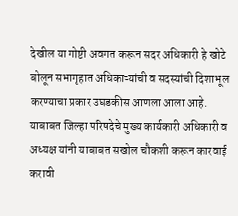देखील या गोष्टी अवगत करून सदर अधिकारी हे खोटे बोलून सभागृहात अधिकाऱ्यांची व सदस्यांची दिशाभूल करण्याचा प्रकार उघडकीस आणला आला आहे. याबाबत जिल्हा परिषदेचे मुख्य कार्यकारी अधिकारी व अध्यक्ष यांनी याबाबत सखोल चौकशी करून कारवाई करावी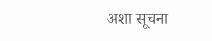अशा सूचना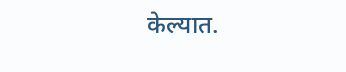केल्यात.